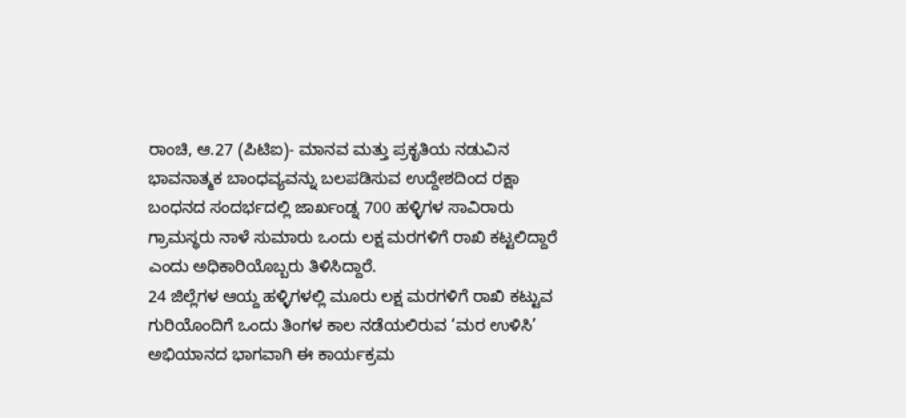ರಾಂಚಿ, ಆ.27 (ಪಿಟಿಐ)- ಮಾನವ ಮತ್ತು ಪ್ರಕೃತಿಯ ನಡುವಿನ ಭಾವನಾತ್ಮಕ ಬಾಂಧವ್ಯವನ್ನು ಬಲಪಡಿಸುವ ಉದ್ದೇಶದಿಂದ ರಕ್ಷಾ ಬಂಧನದ ಸಂದರ್ಭದಲ್ಲಿ ಜಾರ್ಖಂಡ್ನ 700 ಹಳ್ಳಿಗಳ ಸಾವಿರಾರು ಗ್ರಾಮಸ್ಥರು ನಾಳೆ ಸುಮಾರು ಒಂದು ಲಕ್ಷ ಮರಗಳಿಗೆ ರಾಖಿ ಕಟ್ಟಲಿದ್ದಾರೆ ಎಂದು ಅಧಿಕಾರಿಯೊಬ್ಬರು ತಿಳಿಸಿದ್ದಾರೆ.
24 ಜಿಲ್ಲೆಗಳ ಆಯ್ದ ಹಳ್ಳಿಗಳಲ್ಲಿ ಮೂರು ಲಕ್ಷ ಮರಗಳಿಗೆ ರಾಖಿ ಕಟ್ಟುವ ಗುರಿಯೊಂದಿಗೆ ಒಂದು ತಿಂಗಳ ಕಾಲ ನಡೆಯಲಿರುವ ‘ಮರ ಉಳಿಸಿ’ ಅಭಿಯಾನದ ಭಾಗವಾಗಿ ಈ ಕಾರ್ಯಕ್ರಮ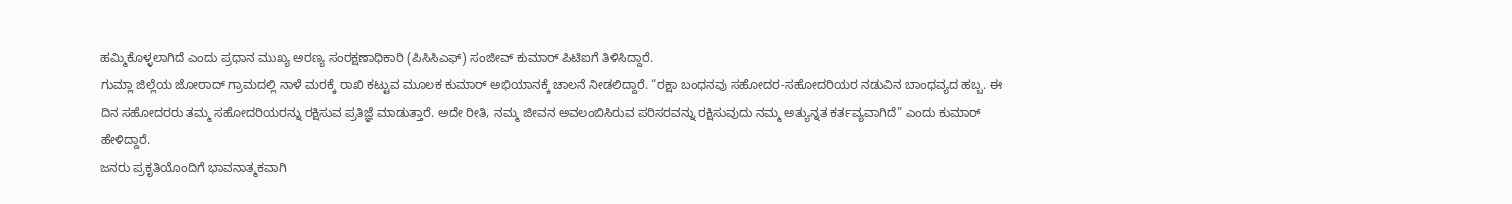ಹಮ್ಮಿಕೊಳ್ಳಲಾಗಿದೆ ಎಂದು ಪ್ರಧಾನ ಮುಖ್ಯ ಅರಣ್ಯ ಸಂರಕ್ಷಣಾಧಿಕಾರಿ (ಪಿಸಿಸಿಎಫ್) ಸಂಜೀವ್ ಕುಮಾರ್ ಪಿಟಿಐಗೆ ತಿಳಿಸಿದ್ದಾರೆ.
ಗುಮ್ಲಾ ಜಿಲ್ಲೆಯ ಜೋರಾದ್ ಗ್ರಾಮದಲ್ಲಿ ನಾಳೆ ಮರಕ್ಕೆ ರಾಖಿ ಕಟ್ಟುವ ಮೂಲಕ ಕುಮಾರ್ ಅಭಿಯಾನಕ್ಕೆ ಚಾಲನೆ ನೀಡಲಿದ್ದಾರೆ. “ರಕ್ಷಾ ಬಂಧನವು ಸಹೋದರ-ಸಹೋದರಿಯರ ನಡುವಿನ ಬಾಂಧವ್ಯದ ಹಬ್ಬ. ಈ ದಿನ ಸಹೋದರರು ತಮ್ಮ ಸಹೋದರಿಯರನ್ನು ರಕ್ಷಿಸುವ ಪ್ರತಿಜ್ಞೆ ಮಾಡುತ್ತಾರೆ. ಅದೇ ರೀತಿ, ನಮ್ಮ ಜೀವನ ಅವಲಂಬಿಸಿರುವ ಪರಿಸರವನ್ನು ರಕ್ಷಿಸುವುದು ನಮ್ಮ ಅತ್ಯುನ್ನತ ಕರ್ತವ್ಯವಾಗಿದೆ” ಎಂದು ಕುಮಾರ್ ಹೇಳಿದ್ದಾರೆ.
ಜನರು ಪ್ರಕೃತಿಯೊಂದಿಗೆ ಭಾವನಾತ್ಮಕವಾಗಿ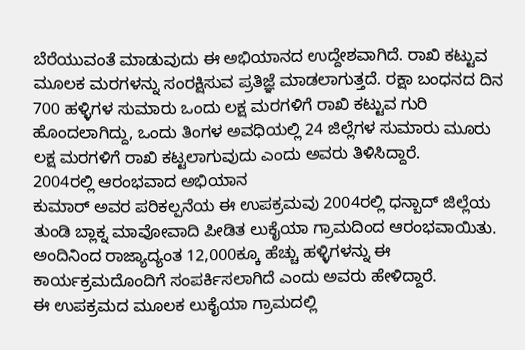ಬೆರೆಯುವಂತೆ ಮಾಡುವುದು ಈ ಅಭಿಯಾನದ ಉದ್ದೇಶವಾಗಿದೆ. ರಾಖಿ ಕಟ್ಟುವ ಮೂಲಕ ಮರಗಳನ್ನು ಸಂರಕ್ಷಿಸುವ ಪ್ರತಿಜ್ಞೆ ಮಾಡಲಾಗುತ್ತದೆ. ರಕ್ಷಾ ಬಂಧನದ ದಿನ 700 ಹಳ್ಳಿಗಳ ಸುಮಾರು ಒಂದು ಲಕ್ಷ ಮರಗಳಿಗೆ ರಾಖಿ ಕಟ್ಟುವ ಗುರಿ ಹೊಂದಲಾಗಿದ್ದು, ಒಂದು ತಿಂಗಳ ಅವಧಿಯಲ್ಲಿ 24 ಜಿಲ್ಲೆಗಳ ಸುಮಾರು ಮೂರು ಲಕ್ಷ ಮರಗಳಿಗೆ ರಾಖಿ ಕಟ್ಟಲಾಗುವುದು ಎಂದು ಅವರು ತಿಳಿಸಿದ್ದಾರೆ.
2004ರಲ್ಲಿ ಆರಂಭವಾದ ಅಭಿಯಾನ
ಕುಮಾರ್ ಅವರ ಪರಿಕಲ್ಪನೆಯ ಈ ಉಪಕ್ರಮವು 2004ರಲ್ಲಿ ಧನ್ಬಾದ್ ಜಿಲ್ಲೆಯ ತುಂಡಿ ಬ್ಲಾಕ್ನ ಮಾವೋವಾದಿ ಪೀಡಿತ ಲುಕೈಯಾ ಗ್ರಾಮದಿಂದ ಆರಂಭವಾಯಿತು. ಅಂದಿನಿಂದ ರಾಜ್ಯಾದ್ಯಂತ 12,000ಕ್ಕೂ ಹೆಚ್ಚು ಹಳ್ಳಿಗಳನ್ನು ಈ ಕಾರ್ಯಕ್ರಮದೊಂದಿಗೆ ಸಂಪರ್ಕಿಸಲಾಗಿದೆ ಎಂದು ಅವರು ಹೇಳಿದ್ದಾರೆ.
ಈ ಉಪಕ್ರಮದ ಮೂಲಕ ಲುಕೈಯಾ ಗ್ರಾಮದಲ್ಲಿ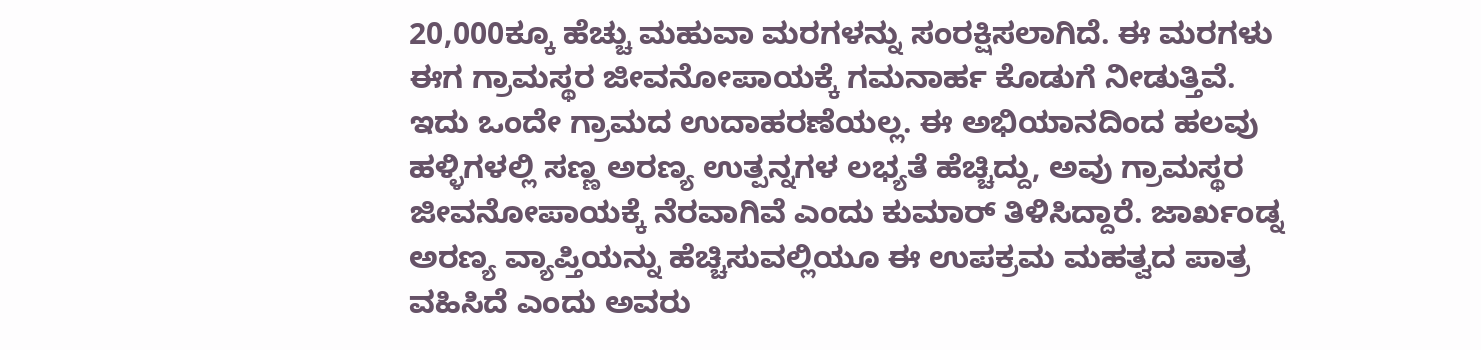20,000ಕ್ಕೂ ಹೆಚ್ಚು ಮಹುವಾ ಮರಗಳನ್ನು ಸಂರಕ್ಷಿಸಲಾಗಿದೆ. ಈ ಮರಗಳು ಈಗ ಗ್ರಾಮಸ್ಥರ ಜೀವನೋಪಾಯಕ್ಕೆ ಗಮನಾರ್ಹ ಕೊಡುಗೆ ನೀಡುತ್ತಿವೆ.
ಇದು ಒಂದೇ ಗ್ರಾಮದ ಉದಾಹರಣೆಯಲ್ಲ. ಈ ಅಭಿಯಾನದಿಂದ ಹಲವು ಹಳ್ಳಿಗಳಲ್ಲಿ ಸಣ್ಣ ಅರಣ್ಯ ಉತ್ಪನ್ನಗಳ ಲಭ್ಯತೆ ಹೆಚ್ಚಿದ್ದು, ಅವು ಗ್ರಾಮಸ್ಥರ ಜೀವನೋಪಾಯಕ್ಕೆ ನೆರವಾಗಿವೆ ಎಂದು ಕುಮಾರ್ ತಿಳಿಸಿದ್ದಾರೆ. ಜಾರ್ಖಂಡ್ನ ಅರಣ್ಯ ವ್ಯಾಪ್ತಿಯನ್ನು ಹೆಚ್ಚಿಸುವಲ್ಲಿಯೂ ಈ ಉಪಕ್ರಮ ಮಹತ್ವದ ಪಾತ್ರ ವಹಿಸಿದೆ ಎಂದು ಅವರು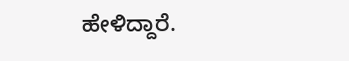ಹೇಳಿದ್ದಾರೆ.